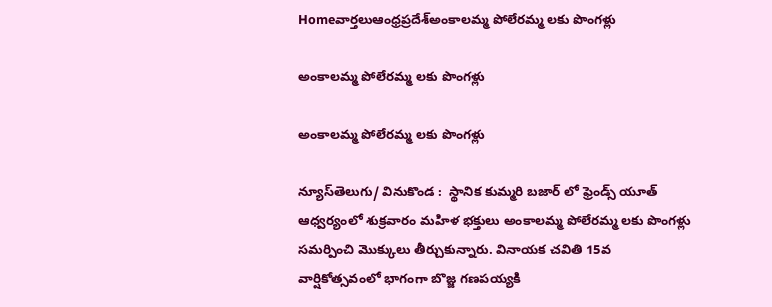Homeవార్తలుఆంధ్రప్రదేశ్‌అంకాలమ్మ పోలేరమ్మ లకు పొంగళ్లు

అంకాలమ్మ పోలేరమ్మ లకు పొంగళ్లు

అంకాలమ్మ పోలేరమ్మ లకు పొంగళ్లు

న్యూస్‌తెలుగు/ వినుకొండ :  స్థానిక కుమ్మరి బజార్ లో ఫ్రెండ్స్ యూత్ ఆధ్వర్యంలో శుక్రవారం మహిళ భక్తులు అంకాలమ్మ పోలేరమ్మ లకు పొంగళ్లు సమర్పించి మొక్కులు తీర్చుకున్నారు. వినాయక చవితి 15వ వార్షికోత్సవంలో భాగంగా బొజ్జ గణపయ్యకి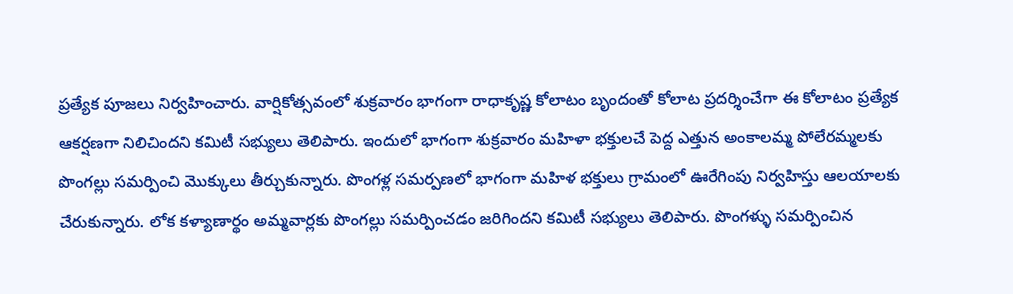ప్రత్యేక పూజలు నిర్వహించారు. వార్షికోత్సవంలో శుక్రవారం భాగంగా రాధాకృష్ణ కోలాటం బృందంతో కోలాట ప్రదర్శించేగా ఈ కోలాటం ప్రత్యేక ఆకర్షణగా నిలిచిందని కమిటీ సభ్యులు తెలిపారు. ఇందులో భాగంగా శుక్రవారం మహిళా భక్తులచే పెద్ద ఎత్తున అంకాలమ్మ పోలేరమ్మలకు పొంగల్లు సమర్పించి మొక్కులు తీర్చుకున్నారు. పొంగళ్ల సమర్పణలో భాగంగా మహిళ భక్తులు గ్రామంలో ఊరేగింపు నిర్వహిస్తు ఆలయాలకు చేరుకున్నారు. లోక కళ్యాణార్థం అమ్మవార్లకు పొంగల్లు సమర్పించడం జరిగిందని కమిటీ సభ్యులు తెలిపారు. పొంగళ్ళు సమర్పించిన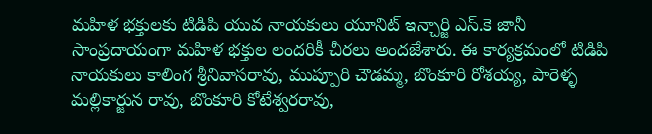మహిళ భక్తులకు టిడిపి యువ నాయకులు యూనిట్ ఇన్చార్జి ఎస్.కె జానీ సాంప్రదాయంగా మహిళ భక్తుల లందరికీ చీరలు అందజేశారు. ఈ కార్యక్రమంలో టిడిపి నాయకులు కాలింగ శ్రీనివాసరావు, ముప్పూరి చౌడమ్మ, బొంకూరి రోశయ్య, పారెళ్ళ మల్లికార్జున రావు, బొంకూరి కోటేశ్వరరావు,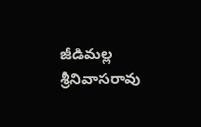జీడిమల్ల శ్రీనివాసరావు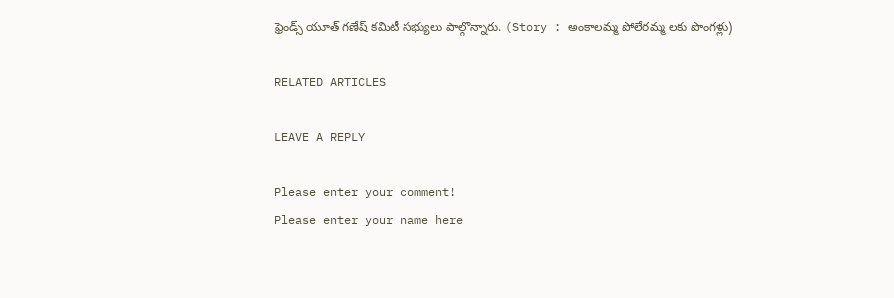ఫ్రెండ్స్ యూత్ గణేష్ కమిటీ సభ్యులు పాల్గొన్నారు. (Story : అంకాలమ్మ పోలేరమ్మ లకు పొంగళ్లు)

RELATED ARTICLES

LEAVE A REPLY

Please enter your comment!
Please enter your name here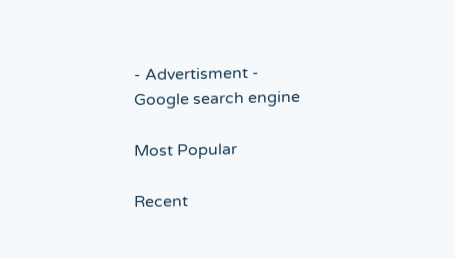- Advertisment -
Google search engine

Most Popular

Recent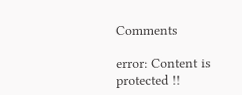Comments

error: Content is protected !!